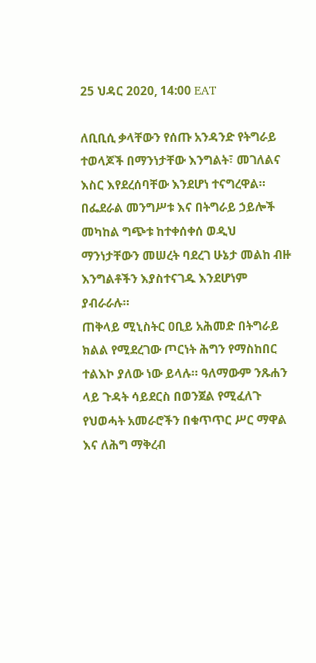25 ህዳር 2020, 14:00 EAT

ለቢቢሲ ቃላቸውን የሰጡ አንዳንድ የትግራይ ተወላጆች በማንነታቸው እንግልት፣ መገለልና እስር እየደረሰባቸው እንደሆነ ተናግረዋል።
በፌደራል መንግሥቱ እና በትግራይ ኃይሎች መካከል ግጭቱ ከተቀሰቀሰ ወዲህ ማንነታቸውን መሠረት ባደረገ ሁኔታ መልከ ብዙ እንግልቶችን እያስተናገዱ እንደሆነም ያብራራሉ።
ጠቅላይ ሚኒስትር ዐቢይ አሕመድ በትግራይ ክልል የሚደረገው ጦርነት ሕግን የማስከበር ተልእኮ ያለው ነው ይላሉ። ዓለማውም ንጹሐን ላይ ጉዳት ሳይደርስ በወንጀል የሚፈለጉ የህወሓት አመራሮችን በቁጥጥር ሥር ማዋል እና ለሕግ ማቅረብ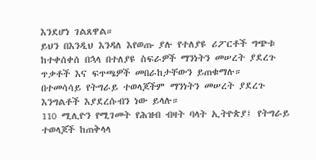እንደሆነ ገልጸዋል።
ይህን በእንዲህ እንዳለ እየወጡ ያሉ የተለያዩ ሪፖርቶች ግጭቱ ከተቀሰቀሰ በኋላ በተለያዩ ስፍራዎች ማንነትን መሠረት ያደረጉ ጥቃቶች እና ፍጥጫዎች መበራከታቸውን ይጠቁማሉ።
በተመሳሳይ የትግራይ ተወላጆችም ማንነትን መሠረት ያደረጉ እንግልቶች እያደረሱብን ነው ይላሉ።
110 ሚሊዮን የሚገመት የሕዝብ ብዛት ባላት ኢትዮጵያ፤ የትግራይ ተወላጆች ከጠቅላላ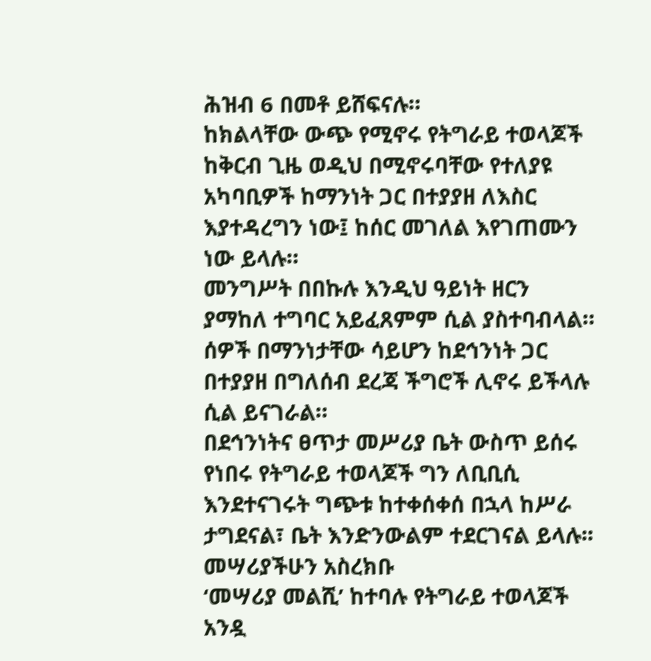ሕዝብ 6 በመቶ ይሸፍናሉ።
ከክልላቸው ውጭ የሚኖሩ የትግራይ ተወላጆች ከቅርብ ጊዜ ወዲህ በሚኖሩባቸው የተለያዩ አካባቢዎች ከማንነት ጋር በተያያዘ ለእስር እያተዳረግን ነው፤ ከሰር መገለል እየገጠሙን ነው ይላሉ።
መንግሥት በበኩሉ እንዲህ ዓይነት ዘርን ያማከለ ተግባር አይፈጸምም ሲል ያስተባብላል። ሰዎች በማንነታቸው ሳይሆን ከደኅንነት ጋር በተያያዘ በግለሰብ ደረጃ ችግሮች ሊኖሩ ይችላሉ ሲል ይናገራል።
በደኅንነትና ፀጥታ መሥሪያ ቤት ውስጥ ይሰሩ የነበሩ የትግራይ ተወላጆች ግን ለቢቢሲ እንደተናገሩት ግጭቱ ከተቀሰቀሰ በኋላ ከሥራ ታግደናል፣ ቤት እንድንውልም ተደርገናል ይላሉ፡፡
መሣሪያችሁን አስረክቡ
‘መሣሪያ መልሺ’ ከተባሉ የትግራይ ተወላጆች አንዷ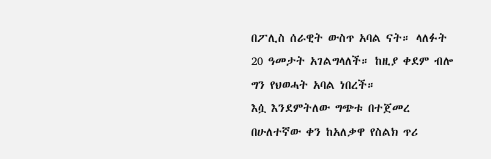በፖሊስ ሰራዊት ውስጥ አባል ናት። ላለፉት 20 ዓመታት አገልግላለች። ከዚያ ቀደም ብሎ ግን የህወሓት አባል ነበረች።
እሷ እንደምትለው ግጭቱ በተጀመረ በሁለተኛው ቀን ከአለቃዋ የስልክ ጥሪ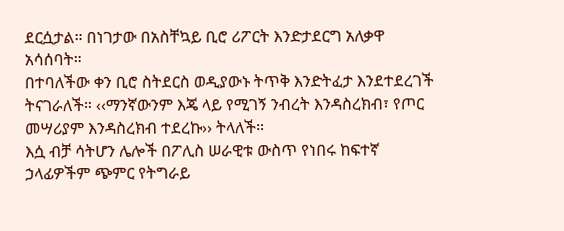ደርሷታል። በነገታው በአስቸኳይ ቢሮ ሪፖርት እንድታደርግ አለቃዋ አሳሰባት።
በተባለችው ቀን ቢሮ ስትደርስ ወዲያውኑ ትጥቅ እንድትፈታ እንደተደረገች ትናገራለች። ‹‹ማንኛውንም እጄ ላይ የሚገኝ ንብረት እንዳስረክብ፣ የጦር መሣሪያም እንዳስረክብ ተደረኩ›› ትላለች።
እሷ ብቻ ሳትሆን ሌሎች በፖሊስ ሠራዊቱ ውስጥ የነበሩ ከፍተኛ ኃላፊዎችም ጭምር የትግራይ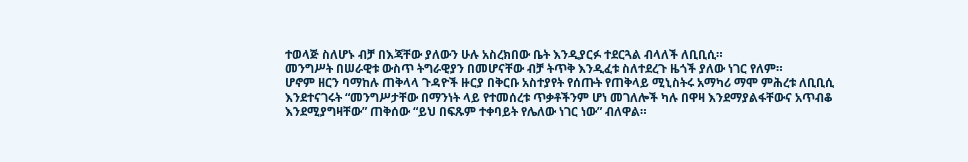ተወላጅ ስለሆኑ ብቻ በእጃቸው ያለውን ሁሉ አስረክበው ቤት እንዲያርፉ ተደርጓል ብላለች ለቢቢሲ።
መንግሥት በሠራዊቱ ውስጥ ትግራዊያን በመሆናቸው ብቻ ትጥቅ እንዲፈቱ ስለተደረጉ ዜጎች ያለው ነገር የለም።
ሆኖም ዘርን ባማከሉ ጠቅላላ ጉዳዮች ዙርያ በቅርቡ አስተያየት የሰጡት የጠቅላይ ሚኒስትሩ አማካሪ ማሞ ምሕረቱ ለቢቢሲ እንደተናገሩት “መንግሥታቸው በማንነት ላይ የተመሰረቱ ጥቃቶችንም ሆነ መገለሎች ካሉ በዋዛ እንደማያልፋቸውና አጥብቆ እንደሚያግዛቸው” ጠቅሰው “ይህ በፍጹም ተቀባይት የሌለው ነገር ነው” ብለዋል።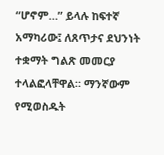“ሆኖም…” ይላሉ ከፍተኛ አማካሪው፤ ለጸጥታና ደህንነት ተቋማት ግልጽ መመርያ ተላልፎላቸዋል። ማንኛውም የሚወስዱት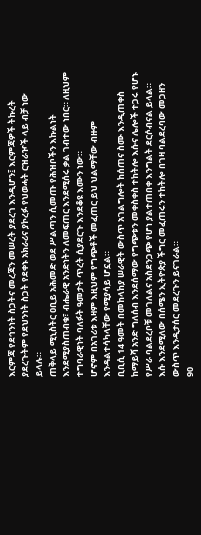እርምጃ የደኅንነት ስጋትና መረጃን መሠረት ያደረገ እንዲሆን፤ እርምጃዎች ትኩረት ያደረጉትም የደህንነት ስጋት የደቀኑ አክራሪና ያኮረፉ የህወሓት ርዝራዦች ላይ ብቻ ነው ይላሉ።
ጠቅላይ ሚኒስትር ዐቢይ አሕመድ ወደ ሥልጣን ሲመጡ የሕዝቦችን እኩልነት እንደሚያስጠብቁ፣ ብሔራዊ አንድነትን ለመፍጠር እንደሚሰሩ ቃል ገብተው ነበር። ለዚህም ተግባራዊነት ባለፉት ዓመታት ጥረት ሲያደርጉ እንደቆዩ እሙን ነው።
ሆኖም በአገሪቱ እዛም እዚህም የግጭቶች መፈጠር ይህ ህልማቸው ብዙም እንዳልተሳካላቸው የሚያሳይ ሆኗል።
ቢቢሲ 14 ዓመት በመከላከያ ሠራዊት ውስጥ አገልግሎት ከሰጠና ስሙ እንዲጠቀስ ከማይሻ አንድ ግለሰብ እንደሰማው የግጭቱን መቀስቀስ ተከትሎ እሱና ሌሎች ተጋሩ የሆኑ የሥራ ባልደረቦቹ መገለልና አስደንጋጭ የሆነ ያልተጠበቀ እንግልት ደርሶብናል ይላል።
እሱ እንደሚለው በሰሜን ኢትዮጵያ ችግር መፈጠሩን ተከትሎ በገዛ ባልደረባው መጋዘን ውስጥ እንዲታሰር መደረጉን ይናገራል።
90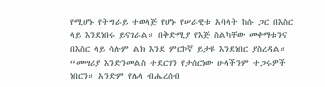የሚሆኑ የትግራይ ተወላጅ የሆኑ የሠራዊቱ አባላት ከሱ ጋር በእስር ላይ እንደነበሩ ይናገራል። በቅድሚያ የእጅ ስልካቸው መቀማቱንና በእስር ላይ ሳሉም ልክ እንደ ምርኮኛ ይታዩ እንደነበር ያስረዳል።
“መሣሪያ እንድንመልስ ተደርገን የታሰርነው ሁላችንም ተጋሩዎች ነበርን። አንድም የሌላ ብሔረሰብ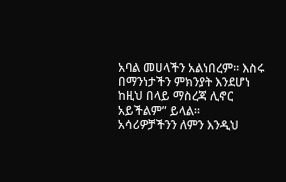አባል መሀላችን አልነበረም። እስሩ በማንነታችን ምክንያት እንደሆነ ከዚህ በላይ ማስረጃ ሊኖር አይችልም” ይላል።
አሳሪዎቻችንን ለምን እንዲህ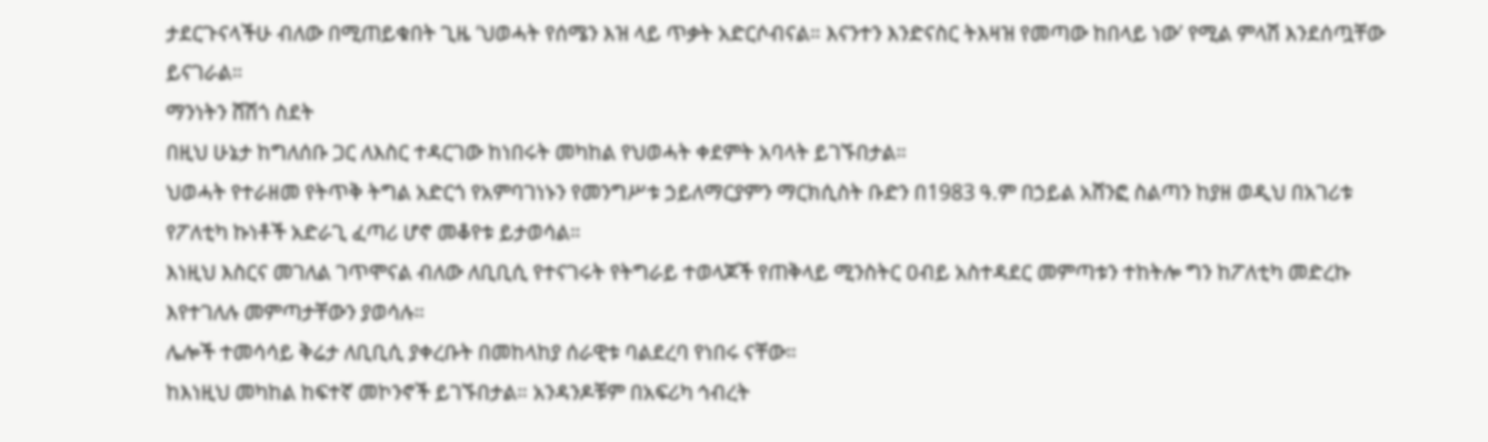ታደርጉናላችሁ ብለው በሚጠይቁበት ጊዜ ‘ህወሓት የሰሜን እዝ ላይ ጥቃት አድርሶብናል። እናንተን እንድናስር ትእዛዝ የመጣው ከበላይ ነው’ የሚል ምላሽ እንደሰጧቸው ይናገራል።
ማንነትን ሸሽጎ ስደት
በዚህ ሁኔታ ከግለሰቡ ጋር ለእስር ተዳርገው ከነበሩት መካከል የህወሓት ቀደምት አባላት ይገኙበታል።
ህወሓት የተራዘመ የትጥቅ ትግል አድርጎ የአምባገነኑን የመንግሥቱ ኃይለማርያምን ማርክሲስት ቡድን በ1983 ዓ.ም በኃይል አሸንፎ ስልጣን ከያዘ ወዲህ በአገሪቱ የፖለቲካ ኩነቶች አድራጊ ፈጣሪ ሆኖ መቆየቱ ይታወሳል።
እነዚህ እስርና መገለል ገጥሞናል ብለው ለቢቢሲ የተናገሩት የትግራይ ተወላጆች የጠቅላይ ሚንስትር ዐብይ አስተዳደር መምጣቱን ተከትሎ ግን ከፖለቲካ መድረኩ እየተገለሉ መምጣታቸውን ያወሳሉ።
ሌሎች ተመሳሳይ ቅሬታ ለቢቢሲ ያቀረቡት በመከላከያ ሰራዊቱ ባልደረባ የነበሩ ናቸው።
ከእነዚህ መካከል ከፍተኛ መኮንኖች ይገኙበታል። አንዳንዶቹም በአፍሪካ ኅብረት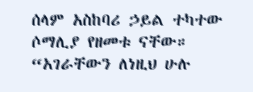ሰላም አስከባሪ ኃይል ተካተው ሶማሊያ የዘመቱ ናቸው።
“አገራቸውን ለነዚህ ሁሉ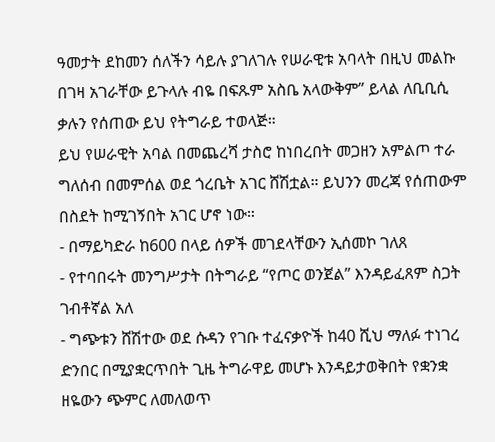ዓመታት ደከመን ሰለችን ሳይሉ ያገለገሉ የሠራዊቱ አባላት በዚህ መልኩ በገዛ አገራቸው ይጉላሉ ብዬ በፍጹም አስቤ አላውቅም” ይላል ለቢቢሲ ቃሉን የሰጠው ይህ የትግራይ ተወላጅ።
ይህ የሠራዊት አባል በመጨረሻ ታስሮ ከነበረበት መጋዘን አምልጦ ተራ ግለሰብ በመምሰል ወደ ጎረቤት አገር ሸሽቷል። ይህንን መረጃ የሰጠውም በስደት ከሚገኝበት አገር ሆኖ ነው።
- በማይካድራ ከ600 በላይ ሰዎች መገደላቸውን ኢሰመኮ ገለጸ
- የተባበሩት መንግሥታት በትግራይ “የጦር ወንጀል” እንዳይፈጸም ስጋት ገብቶኛል አለ
- ግጭቱን ሸሽተው ወደ ሱዳን የገቡ ተፈናቃዮች ከ40 ሺህ ማለፉ ተነገረ
ድንበር በሚያቋርጥበት ጊዜ ትግራዋይ መሆኑ እንዳይታወቅበት የቋንቋ ዘዬውን ጭምር ለመለወጥ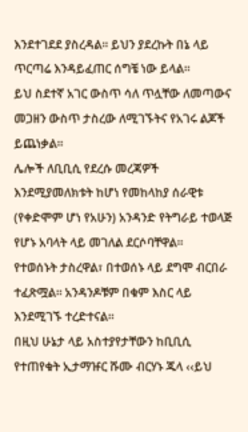እንደተገደደ ያስረዳል። ይህን ያደረኩት በኔ ላይ ጥርጣሬ እንዳይፈጠር ሰግቼ ነው ይላል።
ይህ ስደተኛ አገር ውስጥ ሳለ ጥሏቸው ለመጣውና መጋዘን ውስጥ ታስረው ለሚገኙትና የአገሩ ልጆች ይጨነቃል።
ሌሎች ለቢቢሲ የደረሱ መረጃዎች እንደሚያመለክቱት ከሆነ የመከላከያ ሰራዊቱ (የቀድሞም ሆነ የአሁን) አንዳንድ የትግራይ ተወላጅ የሆኑ አባላት ላይ መገለል ደርሶባቸዋል።
የተወሰኑት ታስረዋል፣ በተወሰኑ ላይ ደግሞ ብርበራ ተፈጽሟል። አንዳንዶቹም በቁም እስር ላይ እንደሚገኙ ተረድተናል።
በዚህ ሁኔታ ላይ አስተያየታቸውን ከቢቢሲ የተጠየቁት ኢታማዡር ሹሙ ብርሃኑ ጁላ ‹‹ይህ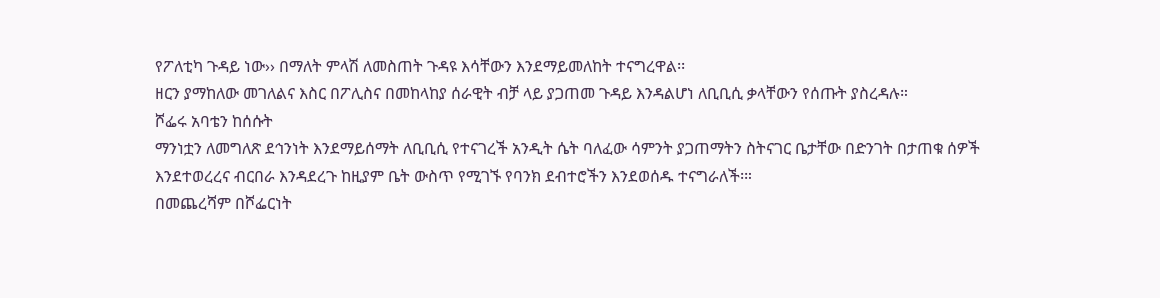የፖለቲካ ጉዳይ ነው›› በማለት ምላሽ ለመስጠት ጉዳዩ እሳቸውን እንደማይመለከት ተናግረዋል፡፡
ዘርን ያማከለው መገለልና እስር በፖሊስና በመከላከያ ሰራዊት ብቻ ላይ ያጋጠመ ጉዳይ እንዳልሆነ ለቢቢሲ ቃላቸውን የሰጡት ያስረዳሉ።
ሾፌሩ አባቴን ከሰሱት
ማንነቷን ለመግለጽ ደኅንነት እንደማይሰማት ለቢቢሲ የተናገረች አንዲት ሴት ባለፈው ሳምንት ያጋጠማትን ስትናገር ቤታቸው በድንገት በታጠቁ ሰዎች እንደተወረረና ብርበራ እንዳደረጉ ከዚያም ቤት ውስጥ የሚገኙ የባንክ ደብተሮችን እንደወሰዱ ተናግራለች፡።
በመጨረሻም በሾፌርነት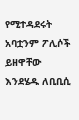የሚተዳደሩት አባቷንም ፖሊሶች ይዘዋቸው እንደሄዱ ለቢቢሲ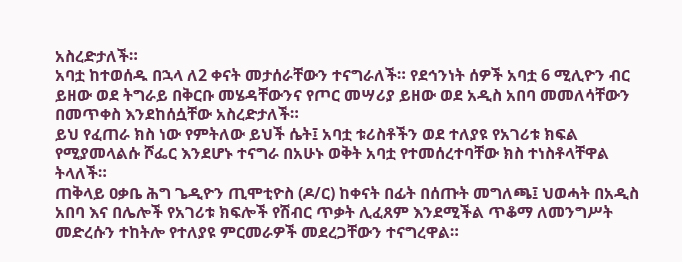አስረድታለች።
አባቷ ከተወሰዱ በኋላ ለ2 ቀናት መታሰራቸውን ተናግራለች። የደኅንነት ሰዎች አባቷ 6 ሚሊዮን ብር ይዘው ወደ ትግራይ በቅርቡ መሄዳቸውንና የጦር መሣሪያ ይዘው ወደ አዲስ አበባ መመለሳቸውን በመጥቀስ እንደከሰሷቸው አስረድታለች።
ይህ የፈጠራ ክስ ነው የምትለው ይህች ሴት፤ አባቷ ቱሪስቶችን ወደ ተለያዩ የአገሪቱ ክፍል የሚያመላልሱ ሾፌር እንደሆኑ ተናግራ በአሁኑ ወቅት አባቷ የተመሰረተባቸው ክስ ተነስቶላቸዋል ትላለች።
ጠቅላይ ዐቃቤ ሕግ ጌዲዮን ጢሞቲዮስ (ዶ/ር) ከቀናት በፊት በሰጡት መግለጫ፤ ህወሓት በአዲስ አበባ እና በሌሎች የአገሪቱ ክፍሎች የሽብር ጥቃት ሊፈጸም እንደሚችል ጥቆማ ለመንግሥት መድረሱን ተከትሎ የተለያዩ ምርመራዎች መደረጋቸውን ተናግረዋል።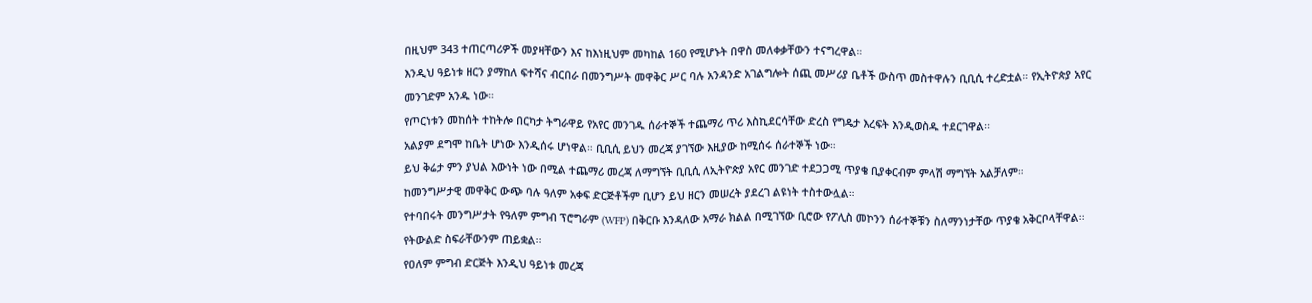በዚህም 343 ተጠርጣሪዎች መያዛቸውን እና ከእነዚህም መካከል 160 የሚሆኑት በዋስ መለቀቃቸውን ተናግረዋል።
እንዲህ ዓይነቱ ዘርን ያማከለ ፍተሻና ብርበራ በመንግሥት መዋቅር ሥር ባሉ አንዳንድ አገልግሎት ሰጪ መሥሪያ ቤቶች ውስጥ መስተዋሉን ቢቢሲ ተረድቷል። የኢትዮጵያ አየር መንገድም አንዱ ነው።
የጦርነቱን መከሰት ተከትሎ በርካታ ትግራዋይ የአየር መንገዱ ሰራተኞች ተጨማሪ ጥሪ እስኪደርሳቸው ድረስ የግዴታ እረፍት እንዲወስዱ ተደርገዋል፡፡
አልያም ደግሞ ከቤት ሆነው እንዲሰሩ ሆነዋል። ቢቢሲ ይህን መረጃ ያገኘው እዚያው ከሚሰሩ ሰራተኞች ነው።
ይህ ቅሬታ ምን ያህል እውነት ነው በሚል ተጨማሪ መረጃ ለማግኘት ቢቢሲ ለኢትዮጵያ አየር መንገድ ተደጋጋሚ ጥያቄ ቢያቀርብም ምላሽ ማግኘት አልቻለም።
ከመንግሥታዊ መዋቅር ውጭ ባሉ ዓለም አቀፍ ድርጅቶችም ቢሆን ይህ ዘርን መሠረት ያደረገ ልዩነት ተስተውሏል።
የተባበሩት መንግሥታት የዓለም ምግብ ፕሮግራም (WFP) በቅርቡ እንዳለው አማራ ክልል በሚገኘው ቢሮው የፖሊስ መኮንን ሰራተኞቹን ስለማንነታቸው ጥያቄ አቅርቦላቸዋል፡፡ የትውልድ ስፍራቸውንም ጠይቋል፡፡
የዐለም ምግብ ድርጅት እንዲህ ዓይነቱ መረጃ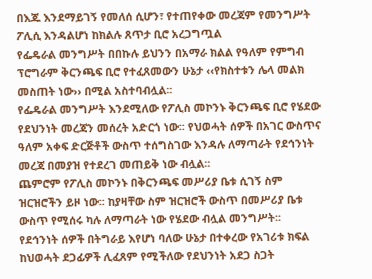በእጁ እንደማይገኝ የመለሰ ሲሆን፣ የተጠየቀው መረጃም የመንግሥት ፖሊሲ እንዳልሆነ ከክልሉ ጸጥታ ቢሮ አረጋግጧል
የፌዴራል መንግሥት በበኩሉ ይህንን በአማራ ክልል የዓለም የምግብ ፕሮግራም ቅርንጫፍ ቢሮ የተፈጸመውን ሁኔታ ‹‹የክስተቱን ሌላ መልክ መስጠት ነው›› በሚል አስተባብሏል፡፡
የፌዴራል መንግሥት እንደሚለው የፖሊስ መኮንኑ ቅርንጫፍ ቢሮ የሄደው የደህንነት መረጃን መሰረት አድርጎ ነው፡፡ የህወሓት ሰዎች በአገር ውስጥና ዓለም አቀፍ ድርጅቶች ውስጥ ተሰግስገው እንዳሉ ለማጣራት የደኅንነት መረጃ በመያዝ የተደረገ መጠይቅ ነው ብሏል፡፡
ጨምሮም የፖሊስ መኮንኑ በቅርንጫፍ መሥሪያ ቤቱ ሲገኝ ስም ዝርዝሮችን ይዞ ነው፡፡ ከያዛቸው ስም ዝርዝሮች ውስጥ በመሥሪያ ቤቱ ውስጥ የሚሰሩ ካሉ ለማጣራት ነው የሄደው ብሏል መንግሥት፡፡
የደኅንነት ሰዎች በትግራይ እየሆነ ባለው ሁኔታ በተቀረው የአገሪቱ ክፍል ከህወሓት ደጋፊዎች ሊፈጸም የሚችለው የደህንነት አደጋ ስጋት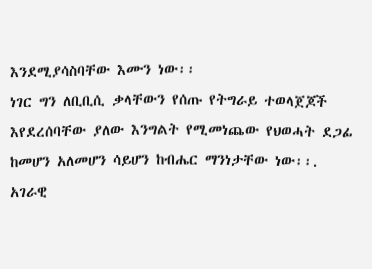እንደሚያሳስባቸው እሙን ነው፡፡
ነገር ግን ለቢቢሲ ቃላቸውን የሰጡ የትግራይ ተወላጀጆች እየደረሰባቸው ያለው እንግልት የሚመነጨው የህወሓት ደጋፊ ከመሆን አለመሆን ሳይሆን ከብሔር ማንነታቸው ነው፡፡.
አገራዊ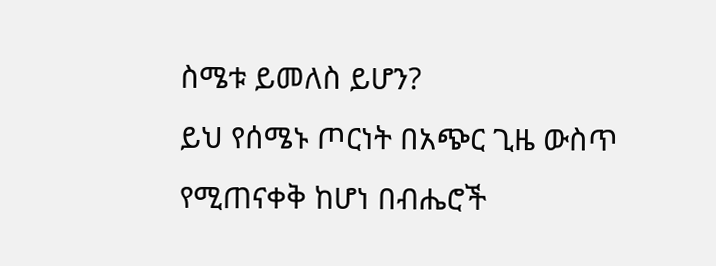ስሜቱ ይመለስ ይሆን?
ይህ የሰሜኑ ጦርነት በአጭር ጊዜ ውስጥ የሚጠናቀቅ ከሆነ በብሔሮች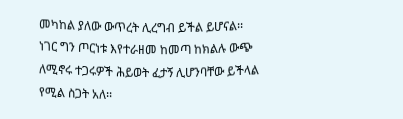መካከል ያለው ውጥረት ሊረግብ ይችል ይሆናል፡፡
ነገር ግን ጦርነቱ እየተራዘመ ከመጣ ከክልሉ ውጭ ለሚኖሩ ተጋሩዎች ሕይወት ፈታኝ ሊሆንባቸው ይችላል የሚል ስጋት አለ፡፡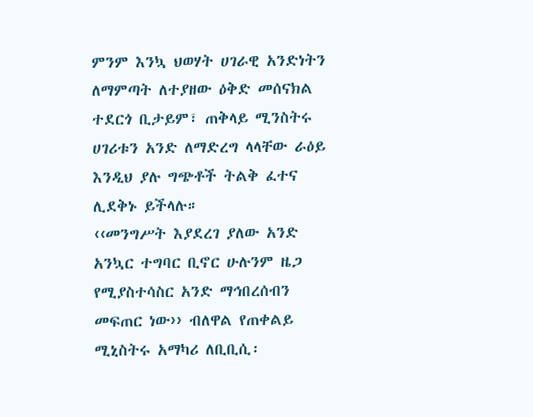ምንም እንኳ ህወሃት ሀገራዊ አንድነትን ለማምጣት ለተያዘው ዕቅድ መሰናክል ተደርጎ ቢታይም፣ ጠቅላይ ሚንስትሩ ሀገሪቱን አንድ ለማድረግ ላላቸው ራዕይ እንዲህ ያሉ ግጭቶች ትልቅ ፈተና ሊደቅኑ ይችላሉ።
‹‹መንግሥት እያደረገ ያለው አንድ አንኳር ተግባር ቢኖር ሁሉንም ዜጋ የሚያስተሳስር አንድ ማኅበረሰብን መፍጠር ነው›› ብለዋል የጠቀልይ ሚኒስትሩ አማካሪ ለቢቢሲ፡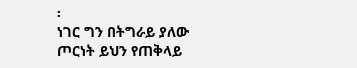፡
ነገር ግን በትግራይ ያለው ጦርነት ይህን የጠቅላይ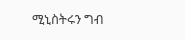ሚኒስትሩን ግብ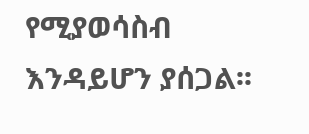የሚያወሳስብ እንዳይሆን ያሰጋል፡፡